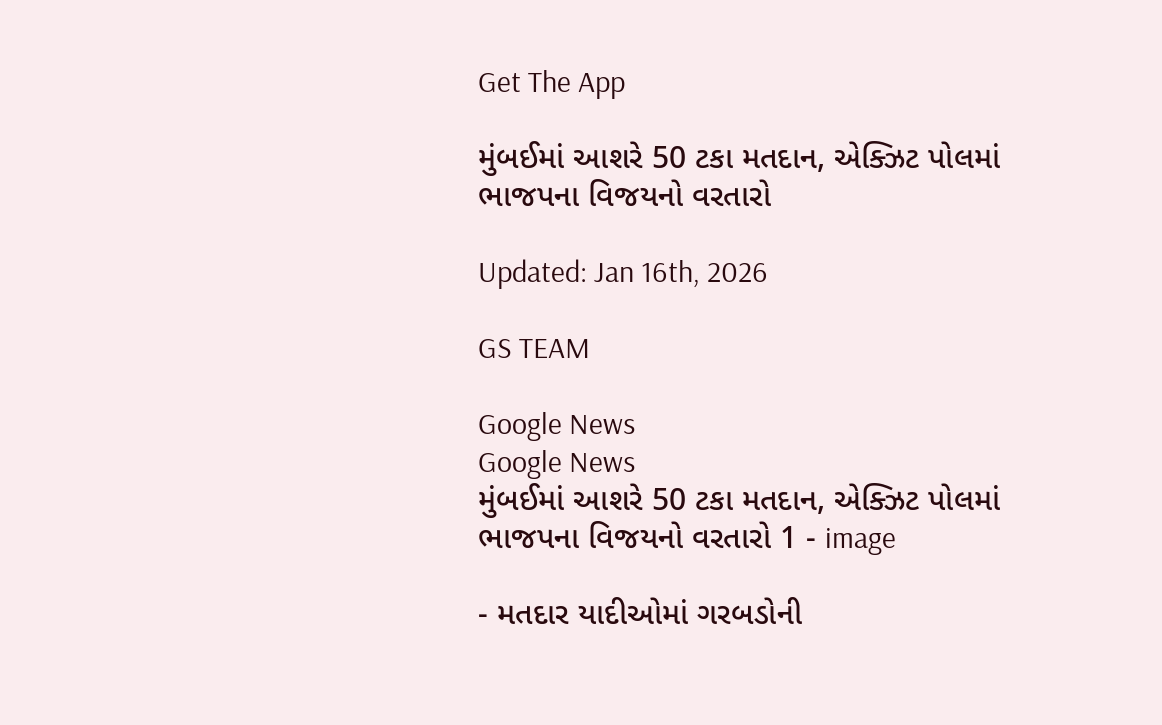Get The App

મુંબઈમાં આશરે 50 ટકા મતદાન, એક્ઝિટ પોલમાં ભાજપના વિજયનો વરતારો

Updated: Jan 16th, 2026

GS TEAM

Google News
Google News
મુંબઈમાં આશરે 50 ટકા મતદાન, એક્ઝિટ પોલમાં ભાજપના વિજયનો વરતારો 1 - image

- મતદાર યાદીઓમાં ગરબડોની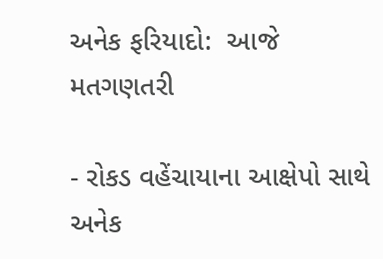અનેક ફરિયાદો:  આજે મતગણતરી

- રોકડ વહેંચાયાના આક્ષેપો સાથે અનેક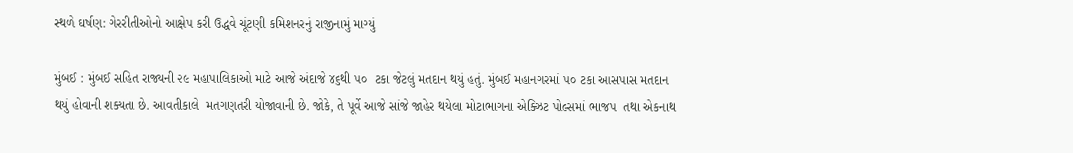સ્થળે ઘર્ષણ: ગેરરીતીઓનો આક્ષેપ કરી ઉદ્ધવે ચૂંટણી કમિશનરનું રાજીનામું માગ્યું

મુંબઈ : મુંબઈ સહિત રાજ્યની ૨૯ મહાપાલિકાઓ માટે આજે અંદાજે ૪૬થી ૫૦  ટકા જેટલું મતદાન થયું હતું. મુંબઈ મહાનગરમાં ૫૦ ટકા આસપાસ મતદાન થયું હોવાની શક્યતા છે. આવતીકાલે  મતગણતરી યોજાવાની છે. જોકે, તે પૂર્વે આજે સાંજે જાહેર થયેલા મોટાભાગના એક્ઝિટ પોલ્સમાં ભાજપ  તથા એકનાથ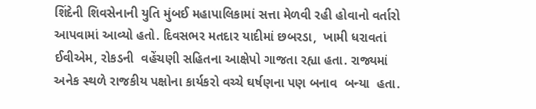શિંદેની શિવસેનાની યુતિ મુંબઈ મહાપાલિકામાં સત્તા મેળવી રહી હોવાનો વર્તારો આપવામાં આવ્યો હતો. દિવસભર મતદાર યાદીમાં છબરડા,  ખામી ધરાવતાં ઈવીએમ, રોકડની  વહેંચણી સહિતના આક્ષેપો ગાજતા રહ્યા હતા. રાજ્યમાં અનેક સ્થળે રાજકીય પક્ષોના કાર્યકરો વચ્ચે ઘર્ષણના પણ બનાવ  બન્યા  હતા.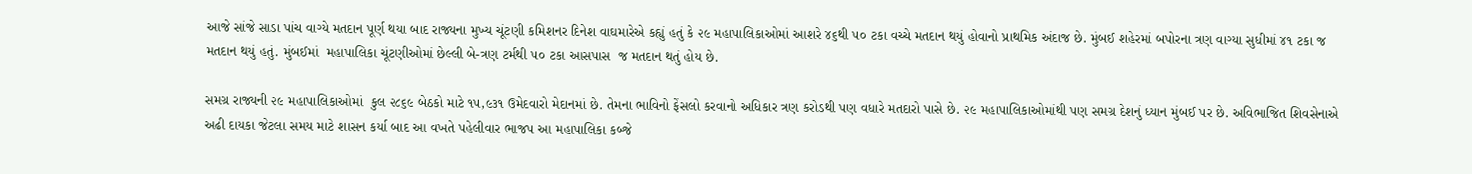આજે સાંજે સાડા પાંચ વાગ્યે મતદાન પૂર્ણ થયા બાદ રાજ્યના મુખ્ય ચૂંટણી કમિશનર દિનેશ વાઘમારેએ કહ્યું હતું કે ૨૯ મહાપાલિકાઓમાં આશરે ૪૬થી ૫૦ ટકા વચ્ચે મતદાન થયું હોવાનો પ્રાથમિક અંદાજ છે. મુંબઈ શહેરમાં બપોરના ત્રણ વાગ્યા સુધીમાં ૪૧ ટકા જ મતદાન થયું હતું. મુંબઈમાં  મહાપાલિકા ચૂંટણીઓમાં છેલ્લી બે-ત્રણ ટર્મથી ૫૦ ટકા આસપાસ  જ મતદાન થતું હોય છે.

સમગ્ર રાજ્યની ૨૯ મહાપાલિકાઓમાં  કુલ ૨૮૬૯ બેઠકો માટે ૧૫,૯૩૧ ઉમેદવારો મેદાનમાં છે. તેમના ભાવિનો ફેંસલો કરવાનો અધિકાર ત્રણ કરોડથી પણ વધારે મતદારો પાસે છે. ૨૯ મહાપાલિકાઓમાંથી પણ સમગ્ર દેશનું ધ્યાન મુંબઈ પર છે. અવિભાજિત શિવસેનાએ અઢી દાયકા જેટલા સમય માટે શાસન કર્યા બાદ આ વખતે પહેલીવાર ભાજપ આ મહાપાલિકા કબ્જે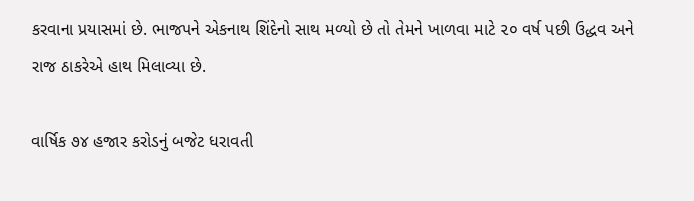કરવાના પ્રયાસમાં છે. ભાજપને એકનાથ શિંદેનો સાથ મળ્યો છે તો તેમને ખાળવા માટે ૨૦ વર્ષ પછી ઉદ્ધવ અને રાજ ઠાકરેએ હાથ મિલાવ્યા છે.

વાર્ષિક ૭૪ હજાર કરોડનું બજેટ ધરાવતી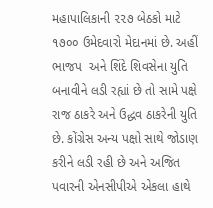મહાપાલિકાની ૨૨૭ બેઠકો માટે ૧૭૦૦ ઉમેદવારો મેદાનમાં છે. અહીં ભાજપ  અને શિંદે શિવસેના યુતિ બનાવીને લડી રહ્યાં છે તો સામે પક્ષે રાજ ઠાકરે અને ઉદ્ધવ ઠાકરેની યુતિ છે. કોંગ્રેસ અન્ય પક્ષો સાથે જોડાણ કરીને લડી રહી છે અને અજિત પવારની એનસીપીએ એકલા હાથે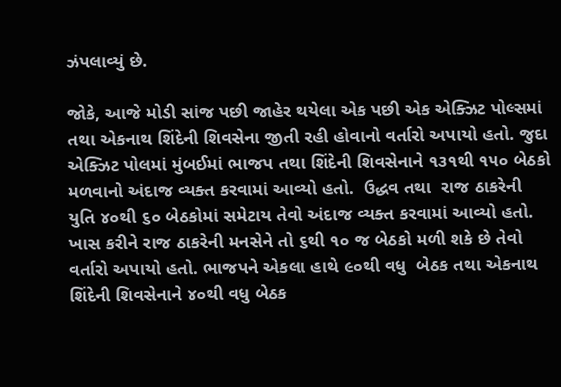ઝંપલાવ્યું છે.

જોકે, આજે મોડી સાંજ પછી જાહેર થયેલા એક પછી એક એક્ઝિટ પોલ્સમાં તથા એકનાથ શિંદેની શિવસેના જીતી રહી હોવાનો વર્તારો અપાયો હતો. જુદા એક્ઝિટ પોલમાં મુંબઈમાં ભાજપ તથા શિંદેની શિવસેનાને ૧૩૧થી ૧૫૦ બેઠકો મળવાનો અંદાજ વ્યક્ત કરવામાં આવ્યો હતો.  ઉદ્ધવ તથા  રાજ ઠાકરેની યુતિ ૪૦થી ૬૦ બેઠકોમાં સમેટાય તેવો અંદાજ વ્યક્ત કરવામાં આવ્યો હતો. ખાસ કરીને રાજ ઠાકરેની મનસેને તો ૬થી ૧૦ જ બેઠકો મળી શકે છે તેવો વર્તારો અપાયો હતો. ભાજપને એકલા હાથે ૯૦થી વધુ  બેઠક તથા એકનાથ શિંદેની શિવસેનાને ૪૦થી વધુ બેઠક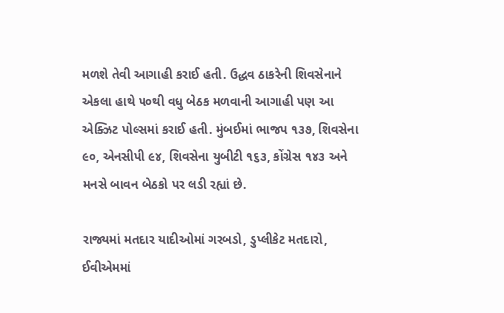મળશે તેવી આગાહી કરાઈ હતી. ઉદ્ધવ ઠાકરેની શિવસેનાને એકલા હાથે ૫૦થી વધુ બેઠક મળવાની આગાહી પણ આ એક્ઝિટ પોલ્સમાં કરાઈ હતી. મુંબઈમાં ભાજપ ૧૩૭, શિવસેના ૯૦, એનસીપી ૯૪, શિવસેના યુબીટી ૧૬૩, કોંગ્રેસ ૧૪૩ અને મનસે બાવન બેઠકો પર લડી રહ્યાં છે.

રાજ્યમાં મતદાર યાદીઓમાં ગરબડો, ડુપ્લીકેટ મતદારો, ઈવીએમમાં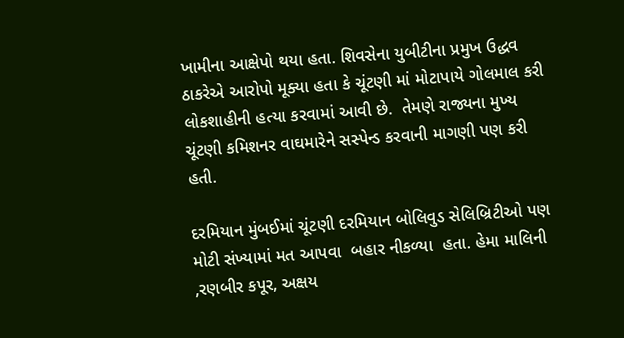ખામીના આક્ષેપો થયા હતા. શિવસેના યુબીટીના પ્રમુખ ઉદ્ધવ ઠાકરેએ આરોપો મૂક્યા હતા કે ચૂંટણી માં મોટાપાયે ગોલમાલ કરી લોકશાહીની હત્યા કરવામાં આવી છે.  તેમણે રાજ્યના મુખ્ય ચૂંટણી કમિશનર વાઘમારેને સસ્પેન્ડ કરવાની માગણી પણ કરી હતી.

દરમિયાન મુંબઈમાં ચૂંટણી દરમિયાન બોલિવુડ સેલિબ્રિટીઓ પણ મોટી સંખ્યામાં મત આપવા  બહાર નીકળ્યા  હતા. હેમા માલિની ,રણબીર કપૂર, અક્ષય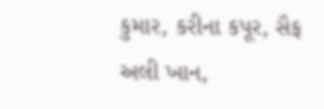કુમાર, કરીના કપૂર, સૈફ અલી ખાન,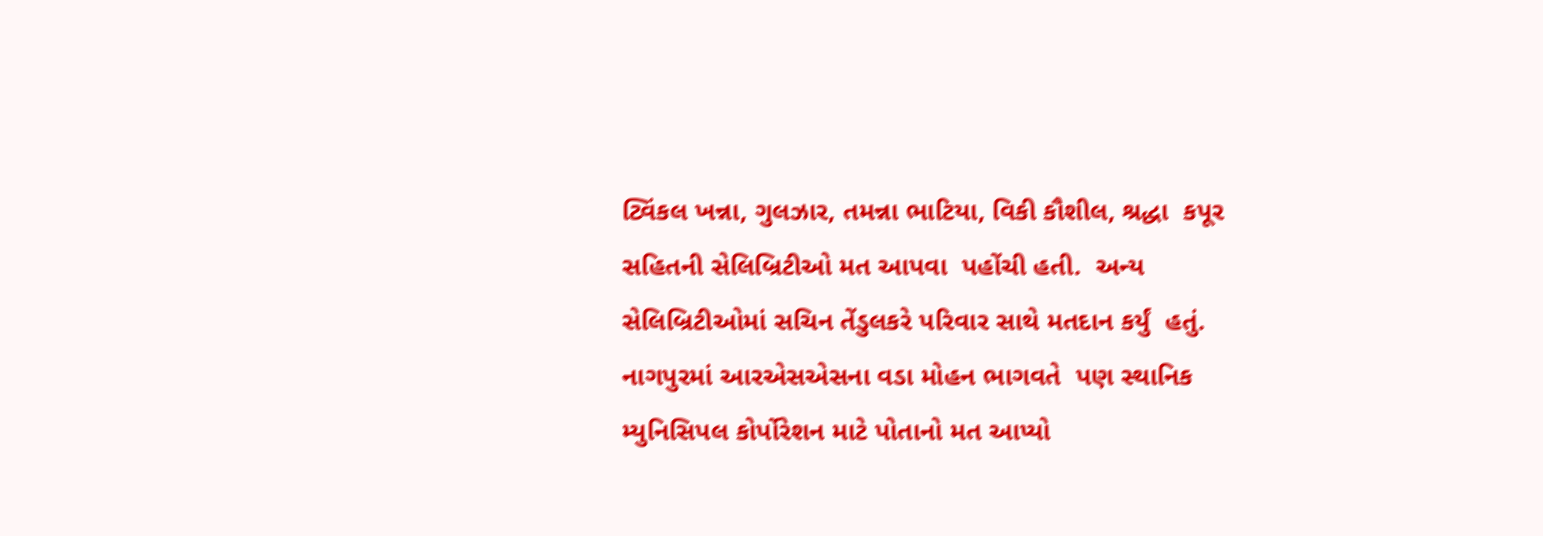ટ્વિંકલ ખન્ના, ગુલઝાર, તમન્ના ભાટિયા, વિકી કૌશીલ, શ્રદ્ધા  કપૂર સહિતની સેલિબ્રિટીઓ મત આપવા  પહોંચી હતી.  અન્ય સેલિબ્રિટીઓમાં સચિન તેંડુલકરે પરિવાર સાથે મતદાન કર્યું  હતું. નાગપુરમાં આરએસએસના વડા મોહન ભાગવતે  પણ સ્થાનિક મ્યુનિસિપલ કોર્પોરેશન માટે પોતાનો મત આપ્યો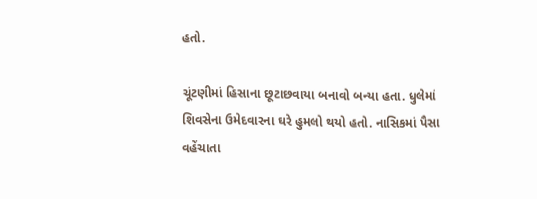હતો.

ચૂંટણીમાં હિસાના છૂટાછવાયા બનાવો બન્યા હતા. ધુલેમાં શિવસેના ઉમેદવારના ઘરે હુમલો થયો હતો. નાસિકમાં પૈસા વહેંચાતા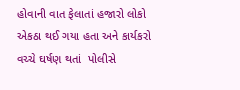હોવાની વાત ફેલાતાં હજારો લોકો  એકઠા થઈ ગયા હતા અને કાર્યકરો વચ્ચે ઘર્ષણ થતાં  પોલીસે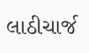લાઠીચાર્જ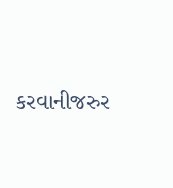કરવાનીજરુર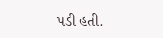પડી હતી.